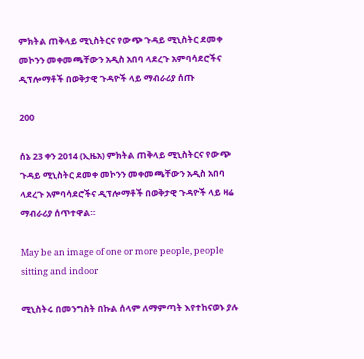ምክትል ጠቅላይ ሚኒስትርና የውጭ ጉዳይ ሚኒስትር ደመቀ መኮንን መቀመጫቸውን አዲስ አበባ ላደረጉ አምባሳደሮችና ዲፕሎማቶች በወቅታዊ ጉዳዮች ላይ ማብራሪያ ሰጡ

200

ሰኔ 23 ቀን 2014 (ኢዜአ) ምክትል ጠቅላይ ሚኒስትርና የውጭ ጉዳይ ሚኒስትር ደመቀ መኮንን መቀመጫቸውን አዲስ አበባ ላደረጉ አምባሳደሮችና ዲፕሎማቶች በወቅታዊ ጉዳዮች ላይ ዛሬ ማብራሪያ ሰጥተዋል።

May be an image of one or more people, people sitting and indoor

ሚኒስትሩ በመንግስት በኩል ሰላም ለማምጣት እየተከናወኑ ያሉ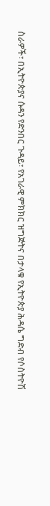ስራዎች፣ በኢትዮጵያና ሱዳን የድንበር ጉዳይ፣ የአገራዊ ምክክር ዝግጅትና በታላቁ የኢትዮጵያ ሕዳሴ ግድብ የሶስትዮሽ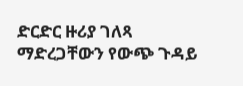ድርድር ዙሪያ ገለጻ ማድረጋቸውን የውጭ ጉዳይ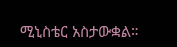ሚኒስቴር አስታውቋል።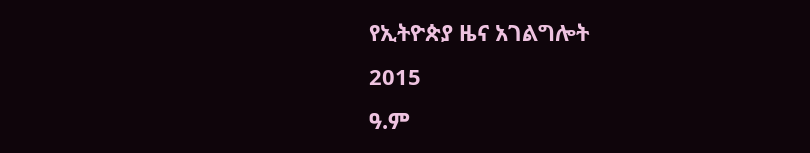የኢትዮጵያ ዜና አገልግሎት
2015
ዓ.ም